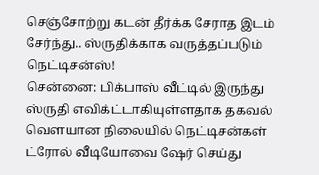செஞ்சோற்று கடன் தீர்க்க சேராத இடம் சேர்ந்து.. ஸ்ருதிக்காக வருத்தப்படும் நெட்டிசன்ஸ்!
சென்னை: பிக்பாஸ் வீட்டில் இருந்து ஸ்ருதி எவிக்ட்டாகியுள்ளதாக தகவல் வௌயான நிலையில் நெட்டிசன்கள் ட்ரோல் வீடியோவை ஷேர் செய்து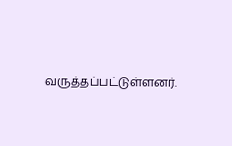வருத்தப்பட்டுள்ளனர்.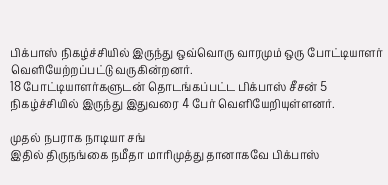பிக்பாஸ் நிகழ்ச்சியில் இருந்து ஒவ்வொரு வாரமும் ஒரு போட்டியாளர் வெளியேற்றப்பட்டு வருகின்றனர்.
18 போட்டியாளர்களுடன் தொடங்கப்பட்ட பிக்பாஸ் சீசன் 5 நிகழ்ச்சியில் இருந்து இதுவரை 4 பேர் வெளியேறியுள்ளனர்.

முதல் நபராக நாடியா சங்
இதில் திருநங்கை நமீதா மாரிமுத்து தானாகவே பிக்பாஸ்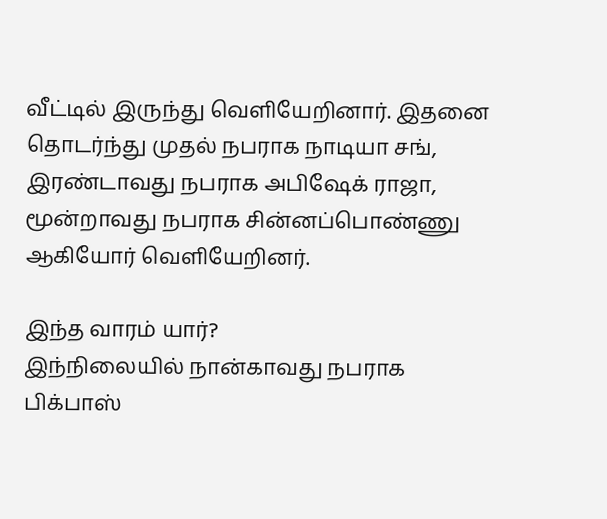வீட்டில் இருந்து வெளியேறினார். இதனை தொடர்ந்து முதல் நபராக நாடியா சங், இரண்டாவது நபராக அபிஷேக் ராஜா, மூன்றாவது நபராக சின்னப்பொண்ணு ஆகியோர் வெளியேறினர்.

இந்த வாரம் யார்?
இந்நிலையில் நான்காவது நபராக பிக்பாஸ்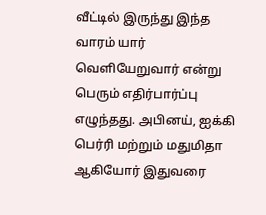வீட்டில் இருந்து இந்த வாரம் யார் வெளியேறுவார் என்று பெரும் எதிர்பார்ப்பு எழுந்தது. அபினய், ஐக்கி பெர்ரி மற்றும் மதுமிதா ஆகியோர் இதுவரை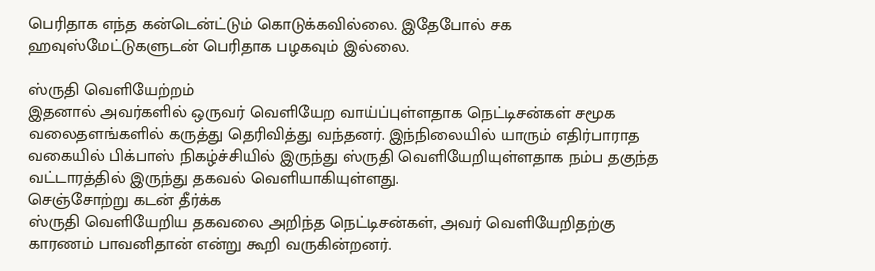பெரிதாக எந்த கன்டென்ட்டும் கொடுக்கவில்லை. இதேபோல் சக ஹவுஸ்மேட்டுகளுடன் பெரிதாக பழகவும் இல்லை.

ஸ்ருதி வெளியேற்றம்
இதனால் அவர்களில் ஒருவர் வெளியேற வாய்ப்புள்ளதாக நெட்டிசன்கள் சமூக வலைதளங்களில் கருத்து தெரிவித்து வந்தனர். இந்நிலையில் யாரும் எதிர்பாராத வகையில் பிக்பாஸ் நிகழ்ச்சியில் இருந்து ஸ்ருதி வெளியேறியுள்ளதாக நம்ப தகுந்த வட்டாரத்தில் இருந்து தகவல் வெளியாகியுள்ளது.
செஞ்சோற்று கடன் தீர்க்க
ஸ்ருதி வெளியேறிய தகவலை அறிந்த நெட்டிசன்கள், அவர் வெளியேறிதற்கு காரணம் பாவனிதான் என்று கூறி வருகின்றனர்.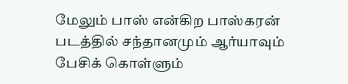மேலும் பாஸ் என்கிற பாஸ்கரன் படத்தில் சந்தானமும் ஆர்யாவும் பேசிக் கொள்ளும்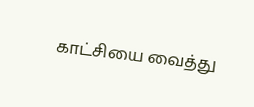காட்சியை வைத்து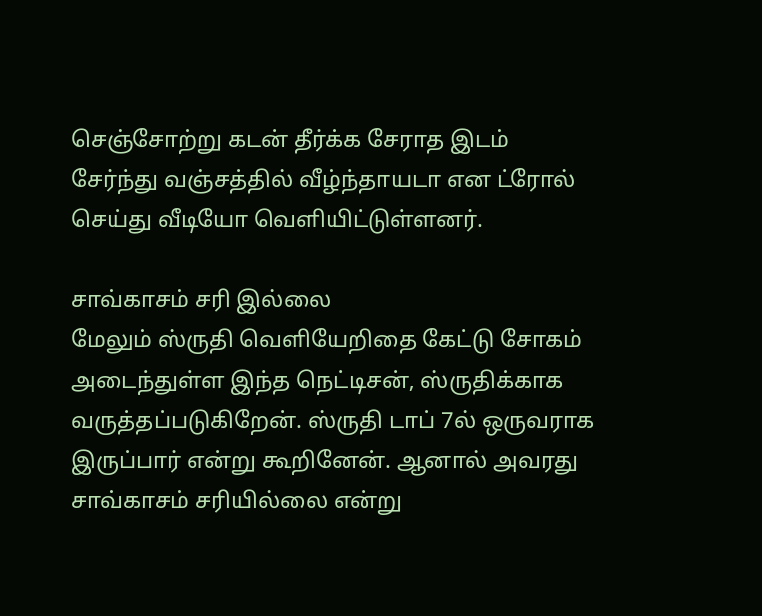செஞ்சோற்று கடன் தீர்க்க சேராத இடம் சேர்ந்து வஞ்சத்தில் வீழ்ந்தாயடா என ட்ரோல் செய்து வீடியோ வெளியிட்டுள்ளனர்.

சாவ்காசம் சரி இல்லை
மேலும் ஸ்ருதி வெளியேறிதை கேட்டு சோகம் அடைந்துள்ள இந்த நெட்டிசன், ஸ்ருதிக்காக வருத்தப்படுகிறேன். ஸ்ருதி டாப் 7ல் ஒருவராக இருப்பார் என்று கூறினேன். ஆனால் அவரது சாவ்காசம் சரியில்லை என்று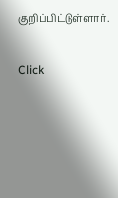குறிப்பிட்டுள்ளார்.


Click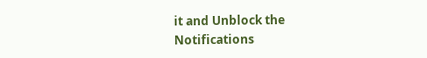it and Unblock the Notifications